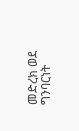መድረክ ወደ ግንባርነት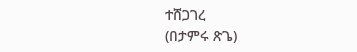ተሸጋገረ
(በታምሩ ጽጌ)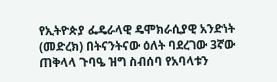የኢትዮጵያ ፌዴራላዊ ዴሞክራሲያዊ አንድነት (መድረክ) በትናንትናው ዕለት ባደረገው 3ኛው ጠቅላላ ጉባዔ ዝግ ስብሰባ የአባላቱን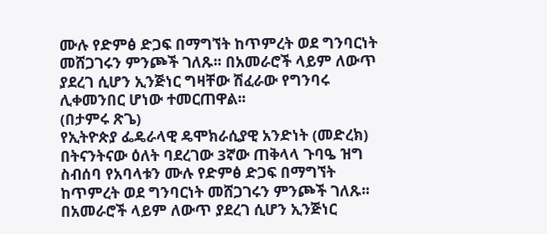ሙሉ የድምፅ ድጋፍ በማግኘት ከጥምረት ወደ ግንባርነት መሸጋገሩን ምንጮች ገለጹ፡፡ በአመራሮች ላይም ለውጥ ያደረገ ሲሆን ኢንጅነር ግዛቸው ሽፈራው የግንባሩ ሊቀመንበር ሆነው ተመርጠዋል፡፡
(በታምሩ ጽጌ)
የኢትዮጵያ ፌዴራላዊ ዴሞክራሲያዊ አንድነት (መድረክ) በትናንትናው ዕለት ባደረገው 3ኛው ጠቅላላ ጉባዔ ዝግ ስብሰባ የአባላቱን ሙሉ የድምፅ ድጋፍ በማግኘት ከጥምረት ወደ ግንባርነት መሸጋገሩን ምንጮች ገለጹ፡፡ በአመራሮች ላይም ለውጥ ያደረገ ሲሆን ኢንጅነር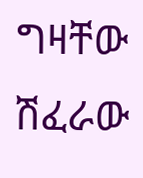ግዛቸው ሽፈራው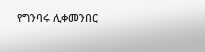የግንባሩ ሊቀመንበር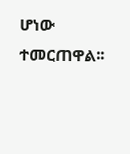ሆነው ተመርጠዋል፡፡